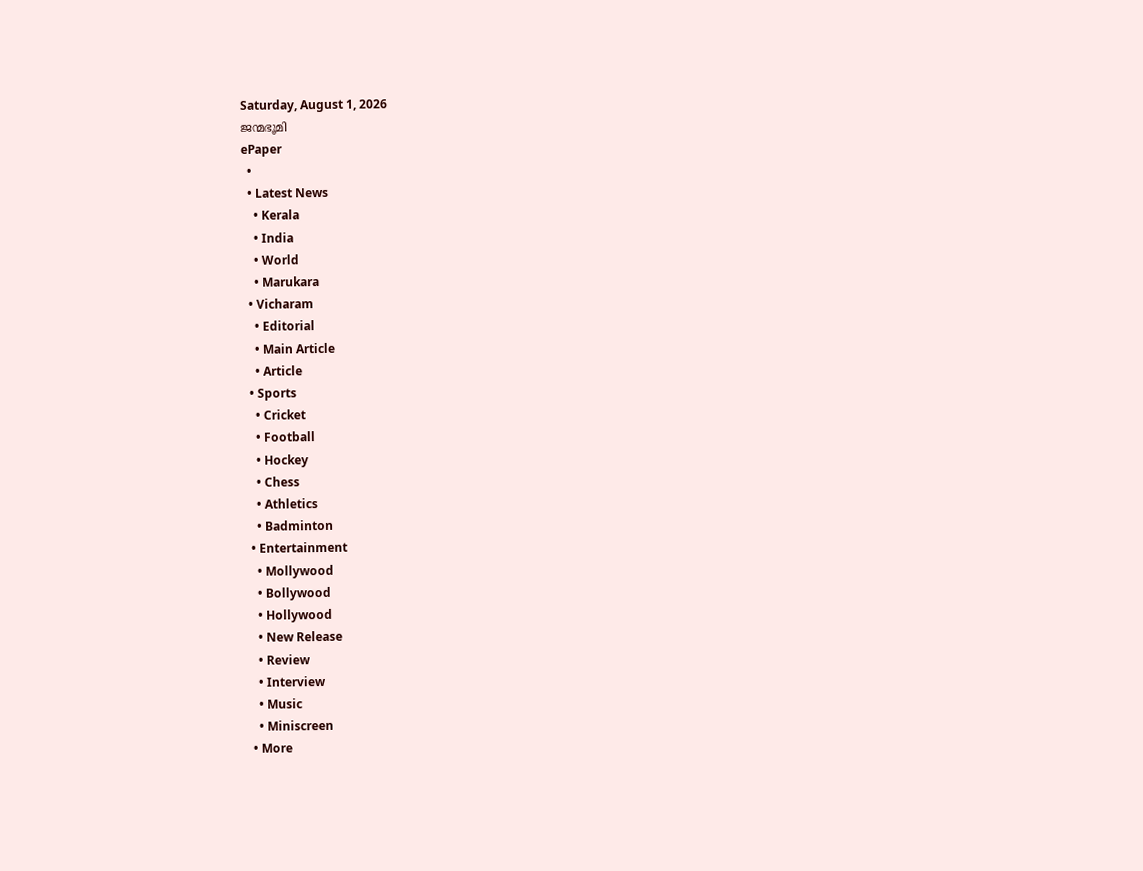Saturday, August 1, 2026
ജന്മഭൂമി
ePaper
  •
  • Latest News
    • Kerala
    • India
    • World
    • Marukara
  • Vicharam
    • Editorial
    • Main Article
    • Article
  • Sports
    • Cricket
    • Football
    • Hockey
    • Chess
    • Athletics
    • Badminton
  • Entertainment
    • Mollywood
    • Bollywood
    • Hollywood
    • New Release
    • Review
    • Interview
    • Music
    • Miniscreen
  • More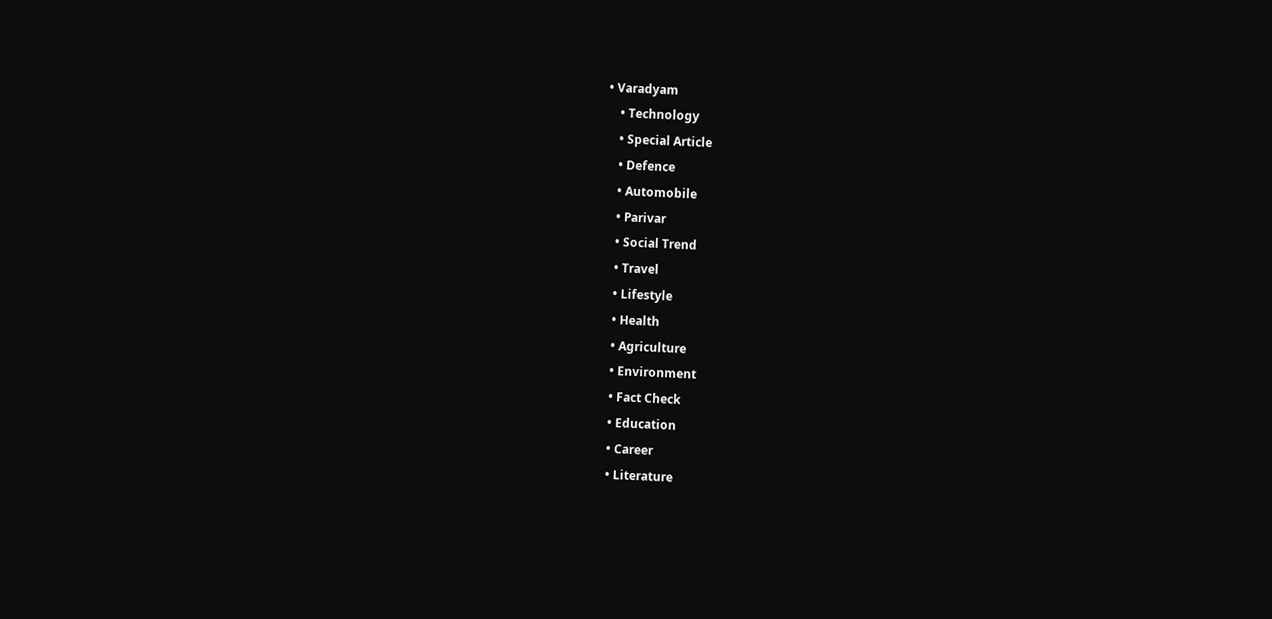• Varadyam
    • Technology
    • Special Article
    • Defence
    • Automobile
    • Parivar
    • Social Trend
    • Travel
    • Lifestyle
    • Health
    • Agriculture
    • Environment
    • Fact Check
    • Education
    • Career
    • Literature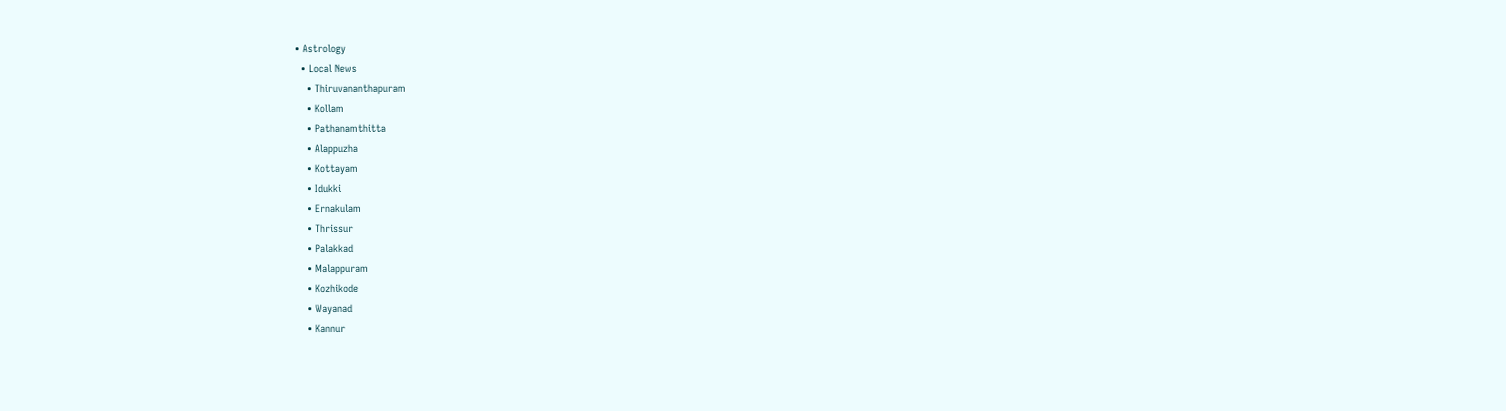• Astrology
  • Local News
    • Thiruvananthapuram
    • Kollam
    • Pathanamthitta
    • Alappuzha
    • Kottayam
    • Idukki
    • Ernakulam
    • Thrissur
    • Palakkad
    • Malappuram
    • Kozhikode
    • Wayanad
    • Kannur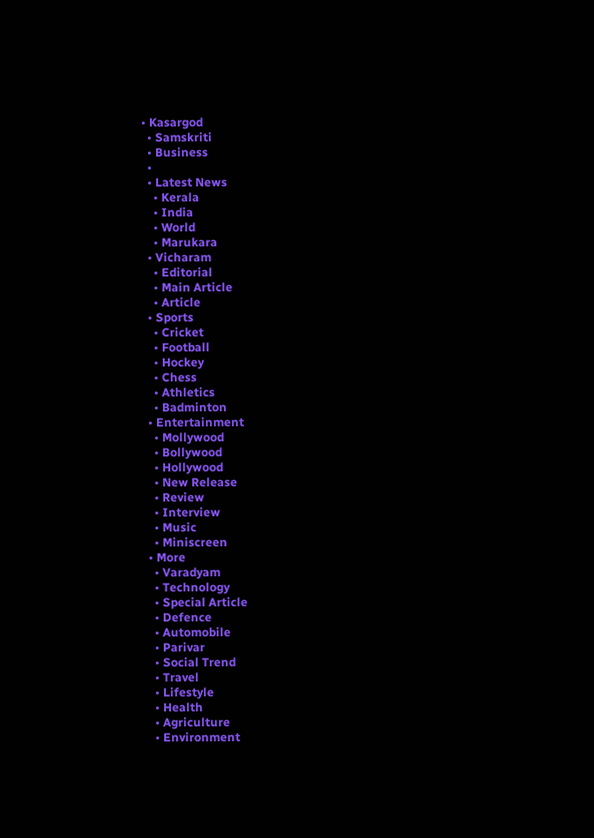• Kasargod
  • Samskriti
  • Business
  •
  • Latest News
    • Kerala
    • India
    • World
    • Marukara
  • Vicharam
    • Editorial
    • Main Article
    • Article
  • Sports
    • Cricket
    • Football
    • Hockey
    • Chess
    • Athletics
    • Badminton
  • Entertainment
    • Mollywood
    • Bollywood
    • Hollywood
    • New Release
    • Review
    • Interview
    • Music
    • Miniscreen
  • More
    • Varadyam
    • Technology
    • Special Article
    • Defence
    • Automobile
    • Parivar
    • Social Trend
    • Travel
    • Lifestyle
    • Health
    • Agriculture
    • Environment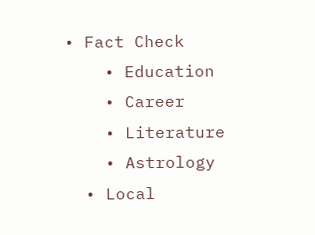• Fact Check
    • Education
    • Career
    • Literature
    • Astrology
  • Local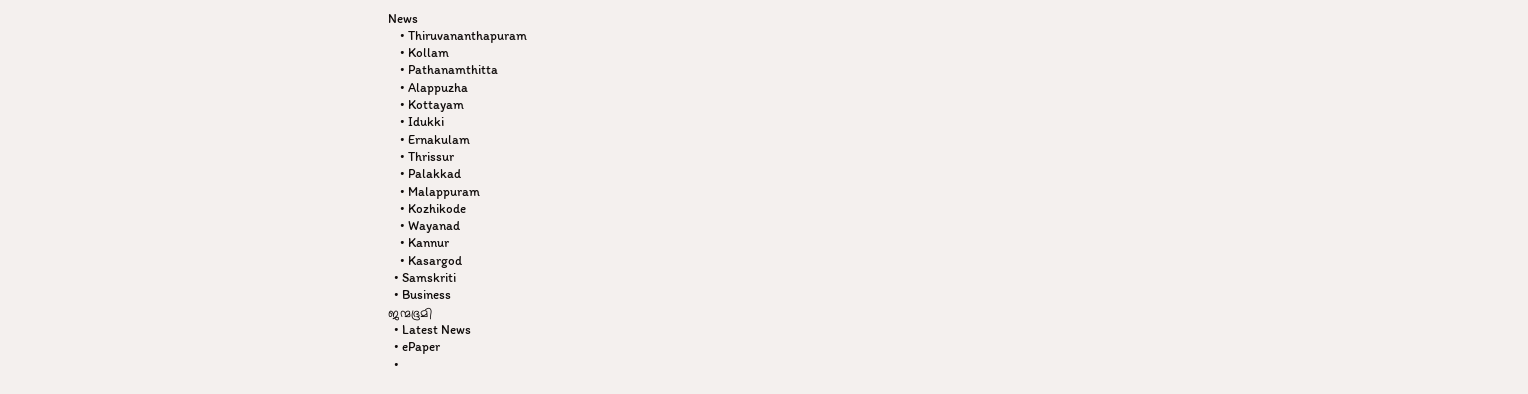News
    • Thiruvananthapuram
    • Kollam
    • Pathanamthitta
    • Alappuzha
    • Kottayam
    • Idukki
    • Ernakulam
    • Thrissur
    • Palakkad
    • Malappuram
    • Kozhikode
    • Wayanad
    • Kannur
    • Kasargod
  • Samskriti
  • Business
ജന്മഭൂമി
  • Latest News
  • ePaper
  •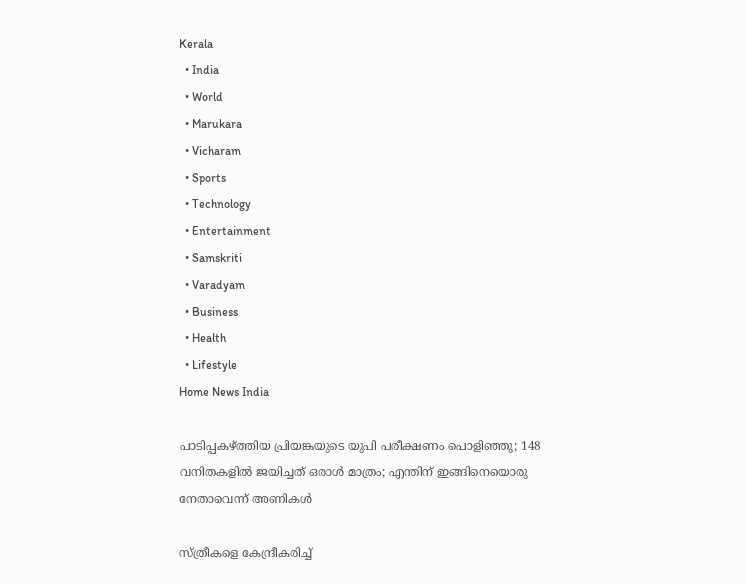Kerala
  • India
  • World
  • Marukara
  • Vicharam
  • Sports
  • Technology
  • Entertainment
  • Samskriti
  • Varadyam
  • Business
  • Health
  • Lifestyle
Home News India

പാടിപ്പകഴ്‌ത്തിയ പ്രിയങ്കയുടെ യുപി പരീക്ഷണം പൊളിഞ്ഞു; 148 വനിതകളില്‍ ജയിച്ചത് ഒരാള്‍ മാത്രം; എന്തിന് ഇങ്ങിനെയൊരു നേതാവെന്ന് അണികള്‍

സ്ത്രീകളെ കേന്ദ്രീകരിച്ച്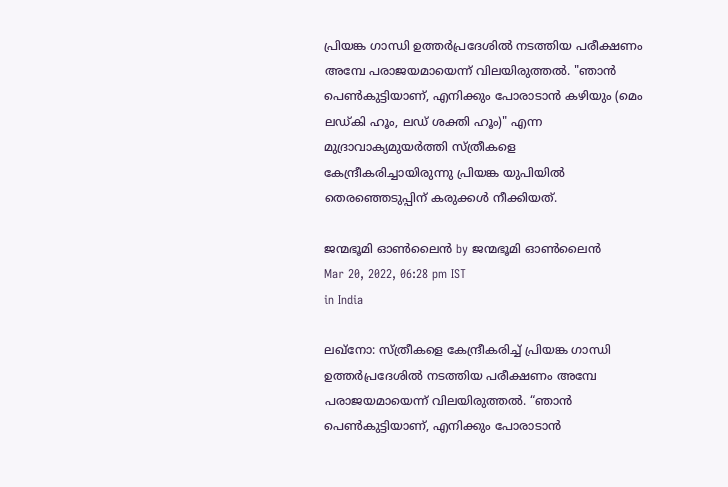പ്രിയങ്ക ഗാന്ധി ഉത്തര്‍പ്രദേശില്‍ നടത്തിയ പരീക്ഷണം അമ്പേ പരാജയമായെന്ന് വിലയിരുത്തല്‍. "ഞാന്‍ പെണ്‍കുട്ടിയാണ്, എനിക്കും പോരാടാന്‍ കഴിയും (മെം ലഡ്കി ഹൂം, ലഡ് ശക്തി ഹൂം)" എന്ന മുദ്രാവാക്യമുയര്‍ത്തി സ്ത്രീകളെ കേന്ദ്രീകരിച്ചായിരുന്നു പ്രിയങ്ക യുപിയില്‍ തെരഞ്ഞെടുപ്പിന് കരുക്കള്‍ നീക്കിയത്.

ജന്മഭൂമി ഓണ്‍ലൈന്‍ by ജന്മഭൂമി ഓണ്‍ലൈന്‍
Mar 20, 2022, 06:28 pm IST
in India

ലഖ്നോ: സ്ത്രീകളെ കേന്ദ്രീകരിച്ച് പ്രിയങ്ക ഗാന്ധി ഉത്തര്‍പ്രദേശില്‍ നടത്തിയ പരീക്ഷണം അമ്പേ പരാജയമായെന്ന് വിലയിരുത്തല്‍. “ഞാന്‍ പെണ്‍കുട്ടിയാണ്, എനിക്കും പോരാടാന്‍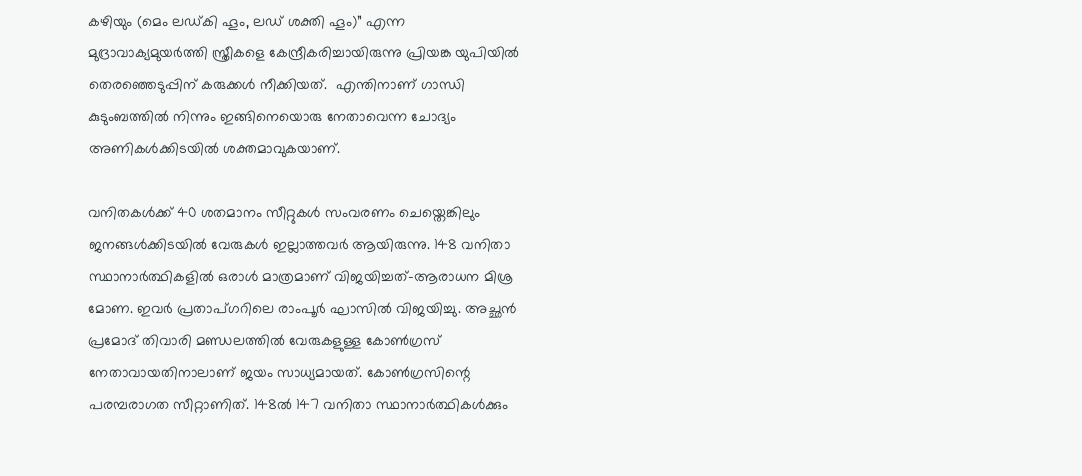കഴിയും (മെം ലഡ്കി ഹൂം, ലഡ് ശക്തി ഹൂം)” എന്ന മുദ്രാവാക്യമുയര്‍ത്തി സ്ത്രീകളെ കേന്ദ്രീകരിച്ചായിരുന്നു പ്രിയങ്ക യുപിയില്‍ തെരഞ്ഞെടുപ്പിന് കരുക്കള്‍ നീക്കിയത്.  എന്തിനാണ് ഗാന്ധി കുടുംബത്തില്‍ നിന്നും ഇങ്ങിനെയൊരു നേതാവെന്ന ചോദ്യം അണികള്‍ക്കിടയില്‍ ശക്തമാവുകയാണ്.

വനിതകള്‍ക്ക് 40 ശതമാനം സീറ്റുകള്‍ സംവരണം ചെയ്തെങ്കിലും ജനങ്ങള്‍ക്കിടയില്‍ വേരുകള്‍ ഇല്ലാത്തവര്‍ ആയിരുന്നു. 148 വനിതാ സ്ഥാനാര്‍ത്ഥികളില്‍ ഒരാള്‍ മാത്രമാണ് വിജയിച്ചത്-ആരാധന മിശ്ര മോണ. ഇവര്‍ പ്രതാപ്ഗറിലെ രാംപൂര്‍ ഘാസില്‍ വിജയിച്ചു. അച്ഛന്‍ പ്രമോദ് തിവാരി മണ്ഡലത്തില്‍ വേരുകളുള്ള കോണ്‍ഗ്രസ് നേതാവായതിനാലാണ് ജയം സാധ്യമായത്. കോണ്‍ഗ്രസിന്റെ പരമ്പരാഗത സീറ്റാണിത്. 148ല്‍ 147 വനിതാ സ്ഥാനാര്‍ത്ഥികള്‍ക്കും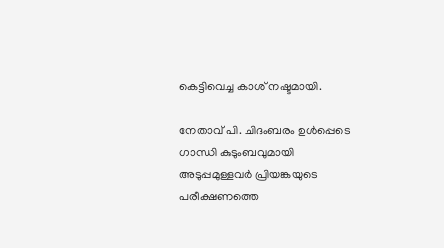കെട്ടിവെച്ച കാശ് നഷ്ടമായി.

നേതാവ് പി. ചിദംബരം ഉള്‍പ്പെടെ ഗാന്ധി കുടുംബവുമായി അടുപ്പമുള്ളവര്‍ പ്രിയങ്കയുടെ പരീക്ഷണത്തെ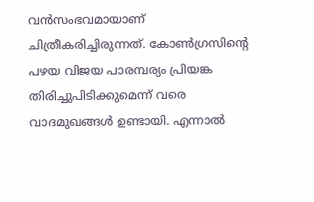വന്‍സംഭവമായാണ് ചിത്രീകരിച്ചിരുന്നത്. കോണ്‍ഗ്രസിന്റെ പഴയ വിജയ പാരമ്പര്യം പ്രിയങ്ക തിരിച്ചുപിടിക്കുമെന്ന് വരെ വാദമുഖങ്ങള്‍ ഉണ്ടായി. എന്നാല്‍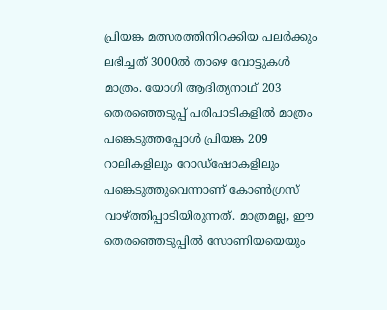പ്രിയങ്ക മത്സരത്തിനിറക്കിയ പലര്‍ക്കും ലഭിച്ചത് 3000ല്‍ താഴെ വോട്ടുകള്‍ മാത്രം. യോഗി ആദിത്യനാഥ് 203 തെരഞ്ഞെടുപ്പ് പരിപാടികളില്‍ മാത്രം പങ്കെടുത്തപ്പോള്‍ പ്രിയങ്ക 209 റാലികളിലും റോഡ്‌ഷോകളിലും പങ്കെടുത്തുവെന്നാണ് കോണ്‍ഗ്രസ് വാഴ്‌ത്തിപ്പാടിയിരുന്നത്. മാത്രമല്ല, ഈ തെരഞ്ഞെടുപ്പില്‍ സോണിയയെയും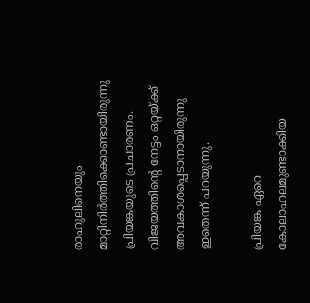രാഹുലിനെയും മാറ്റിനിര്‍ത്തിക്കൊണ്ടായിരുന്നു പ്രിയങ്കയുടെ പ്രചാരണം. വിജയത്തിന്റെ നേട്ടം ഒറ്റയ്‌ക്ക് അവകാശപ്പെടാനായിരുന്നു ഇതെന്ന് പറയുന്നു.

പ്രിയങ്ക ഏറെ കോലാഹലമുണ്ടാക്കിയ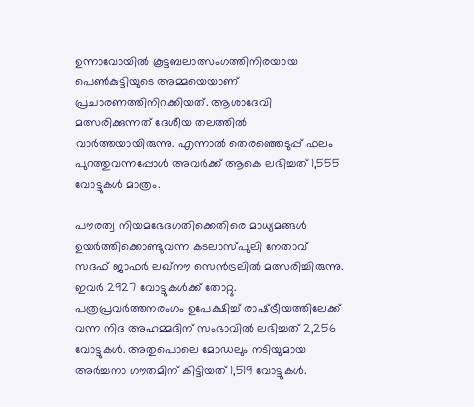ഉന്നാവോയില്‍ കൂട്ടബലാത്സംഗത്തിനിരയായ പെണ്‍കുട്ടിയുടെ അമ്മയെയാണ് പ്രചാരണത്തിനിറക്കിയത്. ആശാദേവി മത്സരിക്കുന്നത് ദേശീയ തലത്തില്‍ വാര്‍ത്തയായിരുന്നു. എന്നാല്‍ തെരഞ്ഞെടുപ്പ് ഫലം പുറത്തുവന്നപ്പോള്‍ അവര്‍ക്ക് ആകെ ലഭിച്ചത് 1,555 വോട്ടുകള്‍ മാത്രം.

പൗരത്വ നിയമഭേദഗതിക്കെതിരെ മാധ്യമങ്ങള്‍ ഉയര്‍ത്തിക്കൊണ്ടുവന്ന കടലാസ്പുലി നേതാവ് സദഫ് ജാഫര്‍ ലഖ്നൗ സെന്‍ട്രലില്‍ മത്സരിച്ചിരുന്നു. ഇവര്‍ 2927 വോട്ടുകള്‍ക്ക് തോറ്റു. പത്രപ്രവര്‍ത്തനരംഗം ഉപേക്ഷിച്ച് രാഷ്‌ട്രീയത്തിലേക്ക് വന്ന നിദ അഹമ്മദിന് സംഭാവില്‍ ലഭിച്ചത് 2,256 വോട്ടുകള്‍. അതുപൊലെ മോഡലും നടിയുമായ അര്‍ച്ചനാ ഗൗതമിന് കിട്ടിയത് 1,519 വോട്ടുകള്‍.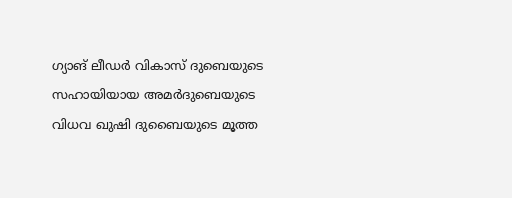ഗ്യാങ് ലീഡര്‍ വികാസ് ദുബെയുടെ സഹായിയായ അമര്‍ദുബെയുടെ വിധവ ഖുഷി ദുബൈയുടെ മൂത്ത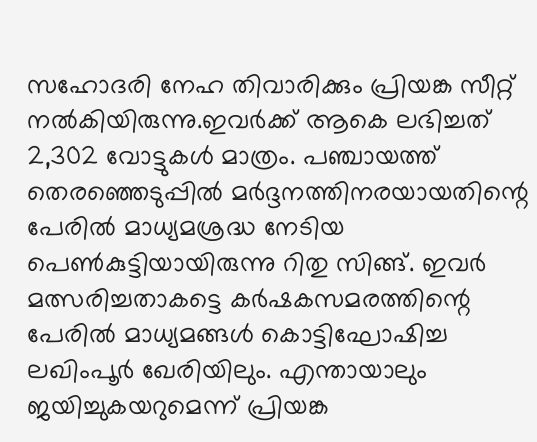സഹോദരി നേഹ തിവാരിക്കും പ്രിയങ്ക സീറ്റ് നല്‍കിയിരുന്നു.ഇവര്‍ക്ക് ആകെ ലഭിച്ചത് 2,302 വോട്ടുകള്‍ മാത്രം. പഞ്ചായത്ത് തെരഞ്ഞെടുപ്പില്‍ മര്‍ദ്ദനത്തിനരയായതിന്റെ പേരില്‍ മാധ്യമശ്രദ്ധ നേടിയ പെണ്‍കുട്ടിയായിരുന്നു റിതു സിങ്ങ്. ഇവര്‍ മത്സരിച്ചതാകട്ടെ കര്‍ഷകസമരത്തിന്റെ പേരില്‍ മാധ്യമങ്ങള്‍ കൊട്ടിഘോഷിച്ച ലഖിംപൂര്‍ ഖേരിയിലും. എന്തായാലും ജയിച്ചുകയറുമെന്ന് പ്രിയങ്ക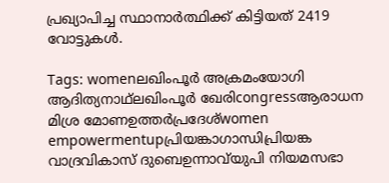പ്രഖ്യാപിച്ച സ്ഥാനാര്‍ത്ഥിക്ക് കിട്ടിയത് 2419 വോട്ടുകള്‍.

Tags: womenലഖിംപൂര്‍ അക്രമംയോഗി ആദിത്യനാഥ്ലഖിംപൂര്‍ ഖേരിcongressആരാധന മിശ്ര മോണഉത്തര്‍പ്രദേശ്women empowermentupപ്രിയങ്കാഗാന്ധിപ്രിയങ്ക വാദ്രവികാസ് ദുബെഉന്നാവ്‌യുപി നിയമസഭാ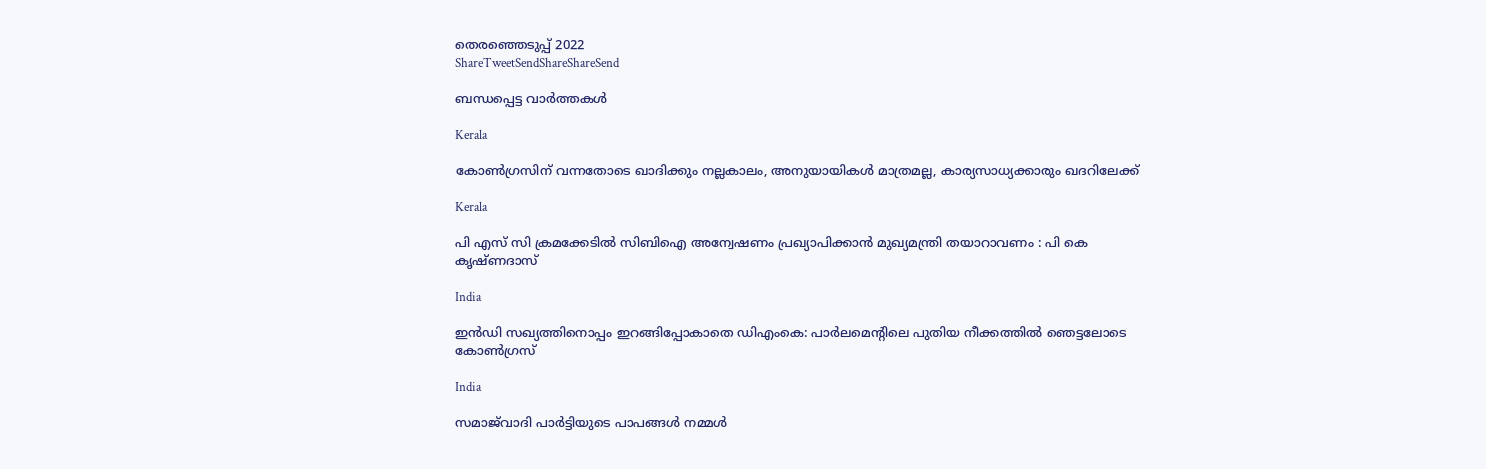തെര‍ഞ്ഞെടുപ്പ് 2022
ShareTweetSendShareShareSend

ബന്ധപ്പെട്ട വാര്‍ത്തകള്‍

Kerala

കോണ്‍ഗ്രസിന് വന്നതോടെ ഖാദിക്കും നല്ലകാലം, അനുയായികള്‍ മാത്രമല്ല, കാര്യസാധ്യക്കാരും ഖദറിലേക്ക്

Kerala

പി എസ് സി ക്രമക്കേടില്‍ സിബിഐ അന്വേഷണം പ്രഖ്യാപിക്കാന്‍ മുഖ്യമന്ത്രി തയാറാവണം : പി കെ കൃഷ്ണദാസ്

India

ഇൻഡി സഖ്യത്തിനൊപ്പം ഇറങ്ങിപ്പോകാതെ ഡിഎംകെ: പാർലമെന്റിലെ പുതിയ നീക്കത്തിൽ ഞെട്ടലോടെ കോൺഗ്രസ്

India

സമാജ്‌വാദി പാർട്ടിയുടെ പാപങ്ങൾ നമ്മൾ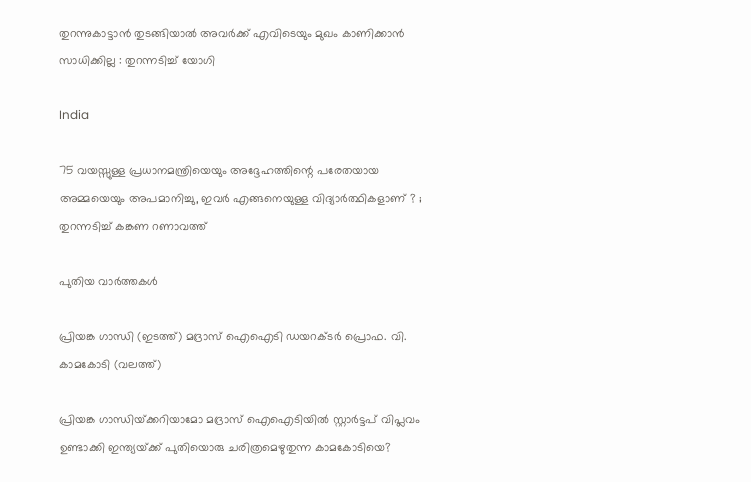തുറന്നുകാട്ടാൻ തുടങ്ങിയാൽ അവർക്ക് എവിടെയും മുഖം കാണിക്കാൻ സാധിക്കില്ല : തുറന്നടിച്ച് യോഗി

India

75 വയസ്സുള്ള പ്രധാനമന്ത്രിയെയും അദ്ദേഹത്തിന്റെ പരേതയായ അമ്മയെയും അപമാനിച്ചു, ഇവർ എങ്ങനെയുള്ള വിദ്യാർത്ഥികളാണ് ? ; തുറന്നടിച്ച് കങ്കണ റണാവത്ത്

പുതിയ വാര്‍ത്തകള്‍

പ്രിയങ്ക ഗാന്ധി (ഇടത്ത്) മദ്രാസ് ഐഐടി ഡയറക്ടര്‍ പ്രൊഫ. വി. കാമകോടി (വലത്ത്)

പ്രിയങ്ക ഗാന്ധിയ്‌ക്കറിയാമോ മദ്രാസ് ഐഐടിയില്‍ സ്റ്റാര്‍ട്ടപ് വിപ്ലവം ഉണ്ടാക്കി ഇന്ത്യയ്‌ക്ക് പുതിയൊരു ചരിത്രമെഴുതുന്ന കാമകോടിയെ?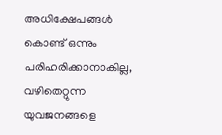അധിക്ഷേപങ്ങള്‍ കൊണ്ട് ഒന്നും പരിഹരിക്കാനാകില്ല, വഴിതെറ്റുന്ന യുവജനങ്ങളെ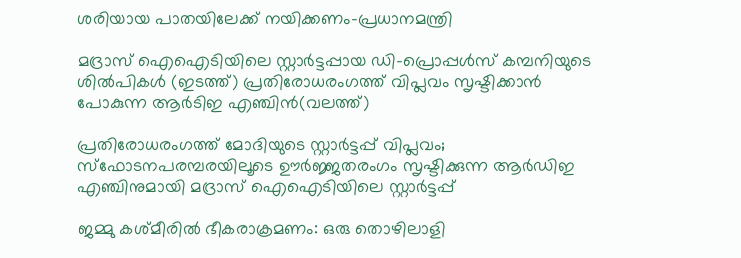ശരിയായ പാതയിലേക്ക് നയിക്കണം-പ്രധാനമന്ത്രി

മദ്രാസ് ഐഐടിയിലെ സ്റ്റാര്‍ട്ടപ്പായ ഡി-പ്രൊപ്പള്‍സ് കമ്പനിയുടെ ശില്‍പികള്‍ (ഇടത്ത്) പ്രതിരോധരംഗത്ത് വിപ്ലവം സൃഷ്ടിക്കാന്‍ പോകുന്ന ആര്‍ടിഇ എഞ്ചിന്‍(വലത്ത്)

പ്രതിരോധരംഗത്ത് മോദിയുടെ സ്റ്റാര്‍ട്ടപ്പ് വിപ്ലവം; സ്ഫോടനപരമ്പരയിലൂടെ ഊര്‍ജ്ജതരംഗം സൃഷ്ടിക്കുന്ന ആര്‍ഡിഇ എഞ്ചിനുമായി മദ്രാസ് ഐഐടിയിലെ സ്റ്റാര്‍ട്ടപ്പ്

ജമ്മു കശ്മീരില്‍ ഭീകരാക്രമണം: ഒരു തൊഴിലാളി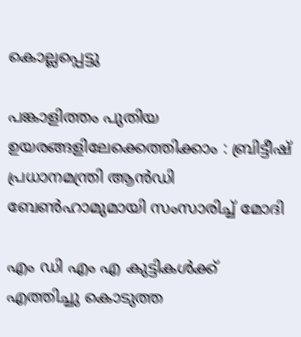കൊല്ലപ്പെട്ടു

പങ്കാളിത്തം പുതിയ ഉയരങ്ങളിലേക്കെത്തിക്കാം : ബ്രിട്ടീഷ് പ്രധാനമന്ത്രി ആന്‍ഡി ബേണ്‍ഹാമുമായി സംസാരിച്ച് മോദി

എം ഡി എം എ കുട്ടികൾക്ക് എത്തിച്ചു കൊടുത്ത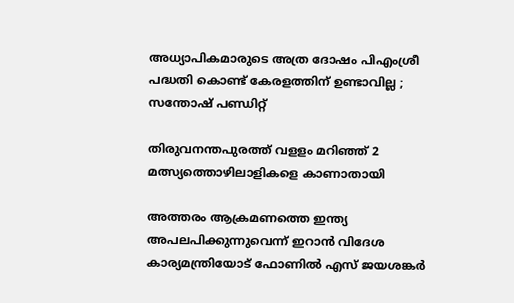അധ്യാപികമാരുടെ അത്ര ദോഷം പിഎംശ്രീ പദ്ധതി കൊണ്ട് കേരളത്തിന്‌ ഉണ്ടാവില്ല ; സന്തോഷ് പണ്ഡിറ്റ്

തിരുവനന്തപുരത്ത് വളളം മറിഞ്ഞ് 2 മത്സ്യത്തൊഴിലാളികളെ കാണാതായി

അത്തരം ആക്രമണത്തെ ഇന്ത്യ അപലപിക്കുന്നുവെന്ന് ഇറാന്‍ വിദേശ കാര്യമന്ത്രിയോട് ഫോണില്‍ എസ് ജയശങ്കര്‍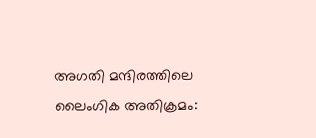അഗതി മന്ദിരത്തിലെ ലൈംഗിക അതിക്രമം: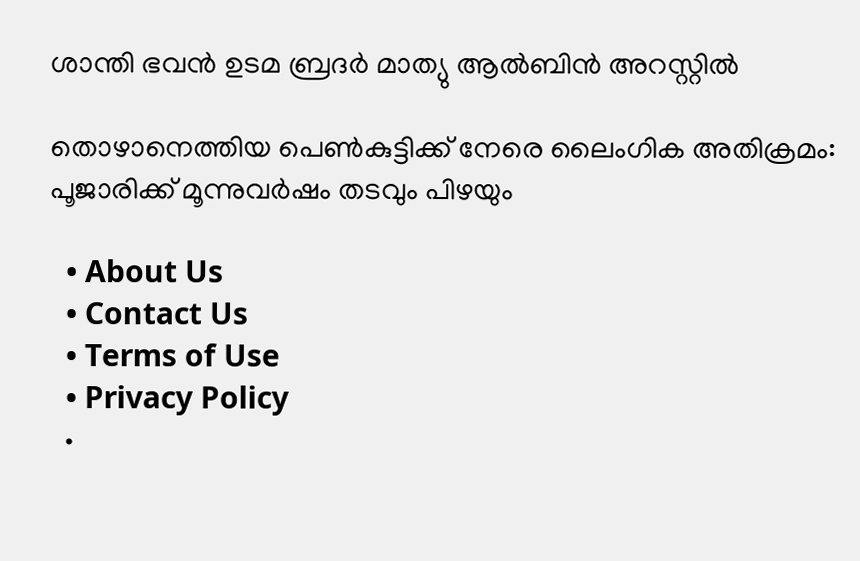ശാന്തി ഭവന്‍ ഉടമ ബ്രദര്‍ മാത്യു ആല്‍ബിന്‍ അറസ്റ്റില്‍

തൊഴാനെത്തിയ പെണ്‍കുട്ടിക്ക് നേരെ ലൈംഗിക അതിക്രമം: പൂജാരിക്ക് മൂന്നുവര്‍ഷം തടവും പിഴയും

  • About Us
  • Contact Us
  • Terms of Use
  • Privacy Policy
  •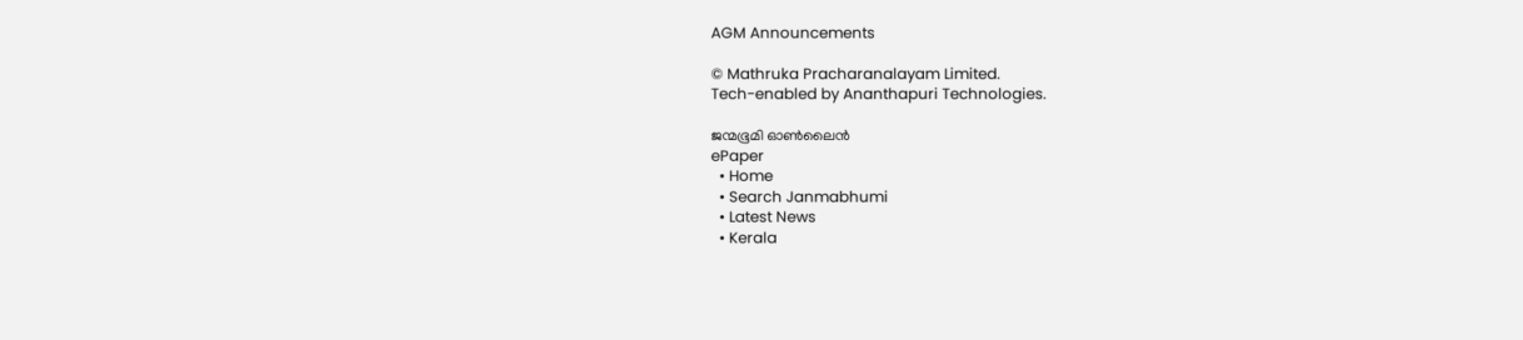AGM Announcements

© Mathruka Pracharanalayam Limited.
Tech-enabled by Ananthapuri Technologies.

ജന്മഭൂമി ഓണ്‍ലൈന്‍
ePaper
  • Home
  • Search Janmabhumi
  • Latest News
  • Kerala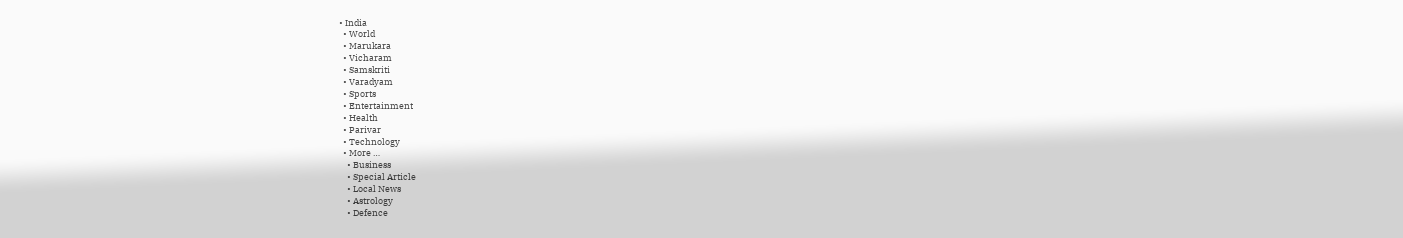• India
  • World
  • Marukara
  • Vicharam
  • Samskriti
  • Varadyam
  • Sports
  • Entertainment
  • Health
  • Parivar
  • Technology
  • More …
    • Business
    • Special Article
    • Local News
    • Astrology
    • Defence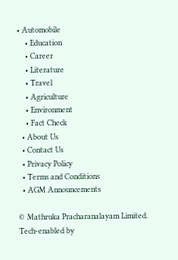• Automobile
    • Education
    • Career
    • Literature
    • Travel
    • Agriculture
    • Environment
    • Fact Check
  • About Us
  • Contact Us
  • Privacy Policy
  • Terms and Conditions
  • AGM Announcements

© Mathruka Pracharanalayam Limited.
Tech-enabled by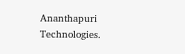Ananthapuri Technologies.